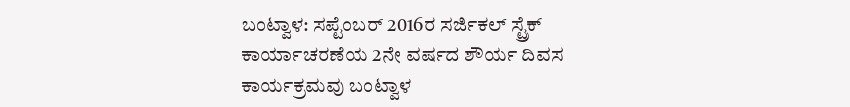ಬಂಟ್ವಾಳ: ಸಪ್ಟೆಂಬರ್ 2016ರ ಸರ್ಜಿಕಲ್ ಸ್ಟ್ರೆಕ್ ಕಾರ್ಯಾಚರಣೆಯ 2ನೇ ವರ್ಷದ ಶೌರ್ಯ ದಿವಸ ಕಾರ್ಯಕ್ರಮವು ಬಂಟ್ವಾಳ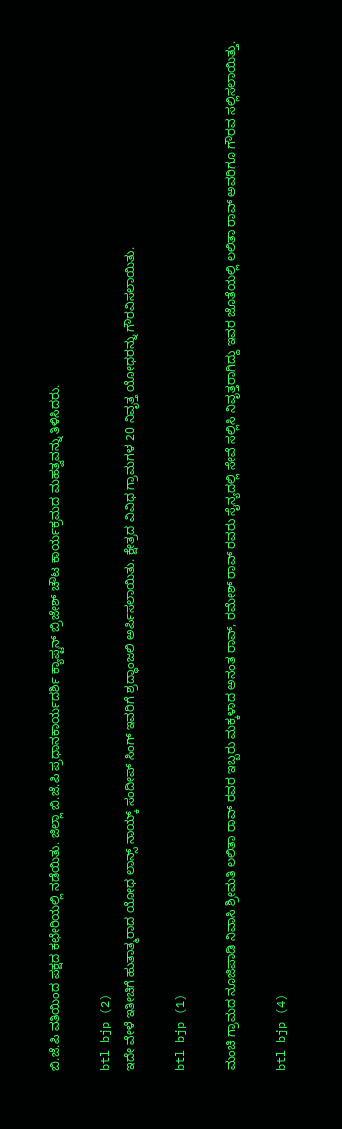ಬಿ.ಜೆ.ಪಿ ವತಿಯಿಂದ ಪಕ್ಷದ ಕಛೇರಿಯಲ್ಲಿ ನಡೆಯಿತು. ಜಿಲ್ಲಾ ಬಿ.ಜೆ.ಪಿ ಪ್ರಧಾನಕಾರ್ಯದರ್ಶಿ ಕ್ಯಾಪ್ಟನ್ ಬ್ರಿಜೇಶ್ ಚೌಟ ಕಾರ್ಯಕ್ರಮದ ಮಹತ್ವವನ್ನು ತಿಳಿಸಿದರು.

btl bjp (2)
ಇದೇ ವೇಳೆ ಇತೀಚಿಗೆ ಹುತಾತ್ಮರಾದ ಯೋಧ ಲಾನ್ಸ್ ನಾಯ್ಕ್ ಸಂದೀಪ್ ಸಿಂಗ್ ಇವರಿಗೆ ಶ್ರದ್ಧಾಂಜಲಿ ಅರ್ಪಿಸಲಾಯಿತು. ಕ್ಷೇತ್ರದ ವಿವಿಧ ಗ್ರಾಮಗಳ 20 ನಿವೃತ್ತ ಯೋಧರನ್ನು ಗೌರವಿಸಲಾಯಿತು.

btl bjp (1)

ಮಂಚಿ ಗ್ರಾಮದ ನೂಜಿಪಾಡಿ ನಿವಾಸಿ ಶ್ರೀಮತಿ ಲಲಿತಾ ರಾವ್ ರವರ ಇಬ್ಬರು ಮಕ್ಕಳಾದ ಅನಂತ ರಾವ್, ರಮೇಶ್ ರಾವ್ ರವರು ಸೈನ್ಯದಲ್ಲಿ ಸೇವೆ ಸಲ್ಲಿಸಿ ನಿವೃತ್ತರಾಗಿದ್ದು ಇವರ ಜೊತೆಯಲ್ಲಿ ಲಲಿತಾ ರಾವ್ ಅವರಿಗೂ ಗೌರವ ಸಲ್ಲಿಸಲಾಯಿತ್ತು.

btl bjp (4)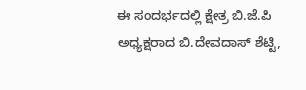ಈ ಸಂದರ್ಭದಲ್ಲಿ ಕ್ಷೇತ್ರ ಬಿ.ಜೆ.ಪಿ ಅಧ್ಯಕ್ಷರಾದ ಬಿ.ದೇವದಾಸ್ ಶೆಟ್ಟಿ,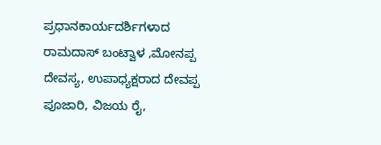ಪ್ರಧಾನಕಾರ್ಯದರ್ಶಿಗಳಾದ ರಾಮದಾಸ್ ಬಂಟ್ವಾಳ ,ಮೋನಪ್ಪ ದೇವಸ್ಯ, ಉಪಾಧ್ಯಕ್ಷರಾದ ದೇವಪ್ಪ ಪೂಜಾರಿ, ವಿಜಯ ರೈ,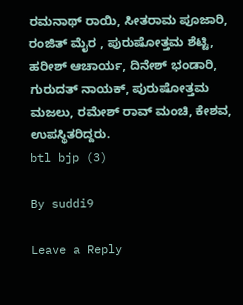ರಮನಾಥ್ ರಾಯಿ, ಸೀತರಾಮ ಪೂಜಾರಿ, ರಂಜಿತ್ ಮೈರ , ಪುರುಷೋತ್ತಮ ಶೆಟ್ಟಿ, ಹರೀಶ್ ಆಚಾರ್ಯ, ದಿನೇಶ್ ಭಂಡಾರಿ, ಗುರುದತ್ ನಾಯಕ್, ಪುರುಷೋತ್ತಮ ಮಜಲು, ರಮೇಶ್ ರಾವ್ ಮಂಚಿ, ಕೇಶವ, ಉಪಸ್ಥಿತರಿದ್ದರು.
btl bjp (3)

By suddi9

Leave a Reply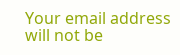Your email address will not be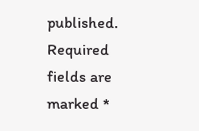published. Required fields are marked *